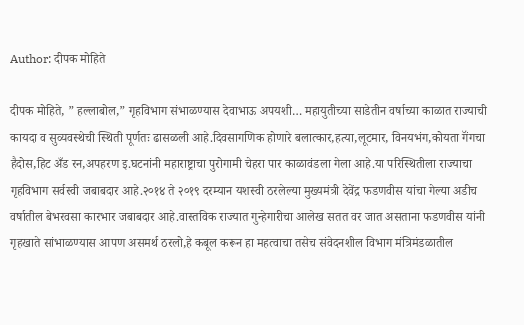Author: दीपक मोहिते

दीपक मोहिते, ” हल्लाबोल,” गृहविभाग संभाळण्यास देवाभाऊ अपयशी… महायुतीच्या साडेतीन वर्षाच्या काळात राज्याची कायदा व सुव्यवस्थेची स्थिती पूर्णतः ढासळली आहे.दिवसागणिक होणारे बलात्कार,हत्या,लूटमार, विनयभंग,कोयता गॅंगचा हैदोस,हिट अँड रन,अपहरण इ.घटनांनी महाराष्ट्राचा पुरोगामी चेहरा पार काळावंडला गेला आहे.या परिस्थितीला राज्याचा गृहविभाग सर्वस्वी जबाबदार आहे.२०१४ ते २०१९ दरम्यान यशस्वी ठरलेल्या मुख्यमंत्री देवेंद्र फडणवीस यांचा गेल्या अडीच वर्षातील बेभरवसा कारभार जबाबदार आहे.वास्तविक राज्यात गुन्हेगारीचा आलेख सतत वर जात असताना फडणवीस यांनी गृहखाते सांभाळण्यास आपण असमर्थ ठरलो,हे कबूल करून हा महत्वाचा तसेच संवेदनशील विभाग मंत्रिमंडळातील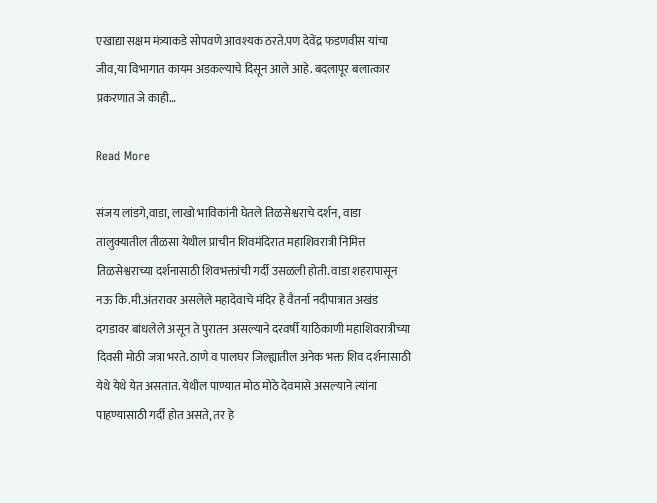एखाद्या सक्षम मंत्र्याकडे सोपवणे आवश्यक ठरते.पण देवेंद्र फडणवीस यांचा जीव,या विभागात कायम अडकल्याचे दिसून आले आहे. बदलापूर बलात्कार प्रकरणात जे काही…

Read More

संजय लांडगे,वाडा, लाखो भाविकांनी घेतले तिळसेश्वराचे दर्शन, वाडा तालुक्यातील तीळसा येथील प्राचीन शिवमंदिरात महाशिवरात्री निमित्त तिळसेश्वराच्या दर्शनासाठी शिवभक्तांची गर्दी उसळली होती. वाडा शहरापासून नऊ कि.मी.अंतरावर असलेले महादेवाचे मंदिर हे वैतर्ना नदीपात्रात अखंड दगडावर बांधलेले असून ते पुरातन असल्याने दरवर्षी याठिकाणी महाशिवरात्रीच्या दिवसी मोठी जत्रा भरते. ठाणे व पालघर जिल्ह्यातील अनेक भक्त शिव दर्शनासाठी येथे येथे येत असतात. येथील पाण्यात मोठ मोठे देवमासे असल्याने त्यांना पाहण्यासाठी गर्दी होत असते, तर हे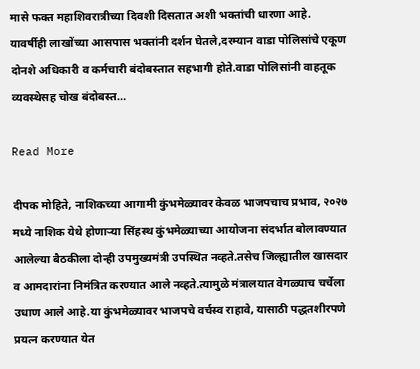मासे फक्त महाशिवरात्रीच्या दिवशी दिसतात अशी भक्तांची धारणा आहे. यावर्षीही लाखोंच्या आसपास भक्तांनी दर्शन घेतले,दरम्यान वाडा पोलिसांचे एकूण दोनशे अधिकारी व कर्मचारी बंदोबस्तात सहभागी होते.वाडा पोलिसांनी वाहतूक व्यवस्थेसह चोख बंदोबस्त…

Read More

दीपक मोहिते, नाशिकच्या आगामी कुंभमेळ्यावर केवळ भाजपचाच प्रभाव, २०२७ मध्ये नाशिक येथे होणाऱ्या सिंहस्थ कुंभमेळ्याच्या आयोजना संदर्भात बोलावण्यात आलेल्या बैठकीला दोन्ही उपमुख्यमंत्री उपस्थित नव्हते.तसेच जिल्ह्यातील खासदार व आमदारांना निमंत्रित करण्यात आले नव्हते.त्यामुळे मंत्रालयात वेगळ्याच चर्चेला उधाण आले आहे.या कुंभमेळ्यावर भाजपचे वर्चस्व राहावे, यासाठी पद्धतशीरपणे प्रयत्न करण्यात येत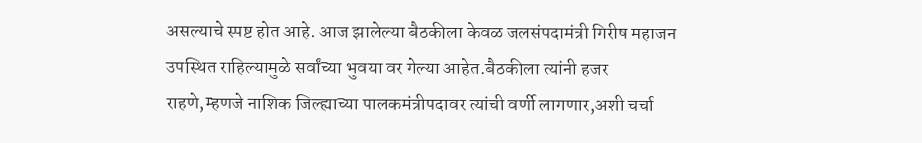असल्याचे स्पष्ट होत आहे. आज झालेल्या बैठकीला केवळ जलसंपदामंत्री गिरीष महाजन उपस्थित राहिल्यामुळे सर्वांच्या भुवया वर गेल्या आहेत.बैठकीला त्यांनी हजर राहणे,म्हणजे नाशिक जिल्ह्याच्या पालकमंत्रीपदावर त्यांची वर्णी लागणार,अशी चर्चा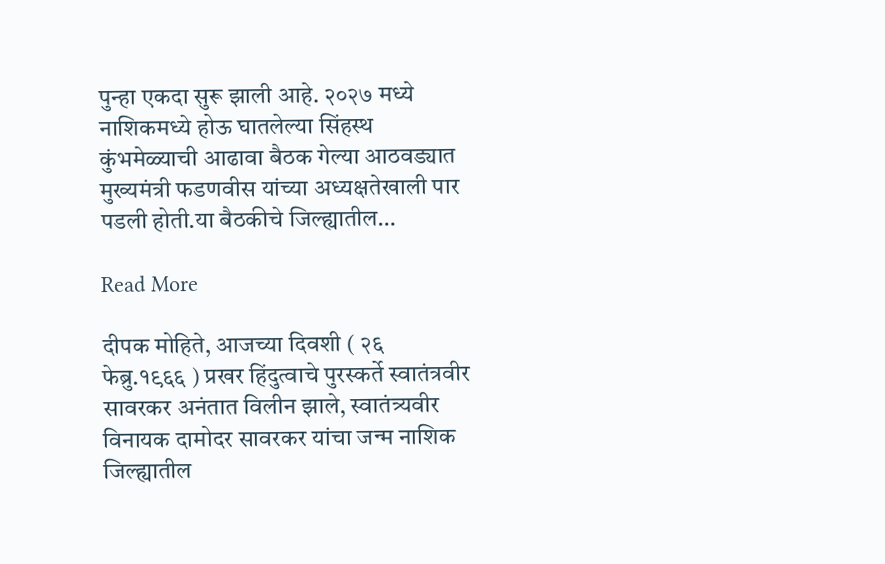पुन्हा एकदा सुरू झाली आहे. २०२७ मध्ये नाशिकमध्ये होऊ घातलेल्या सिंहस्थ कुंभमेळ्याची आढावा बैठक गेल्या आठवड्यात मुख्यमंत्री फडणवीस यांच्या अध्यक्षतेखाली पार पडली होती.या बैठकीचे जिल्ह्यातील…

Read More

दीपक मोहिते, आजच्या दिवशी ( २६ फेब्रु.१९६६ ) प्रखर हिंदुत्वाचे पुरस्कर्ते स्वातंत्रवीर सावरकर अनंतात विलीन झाले, स्वातंत्र्यवीर विनायक दामोदर सावरकर यांचा जन्म नाशिक जिल्ह्यातील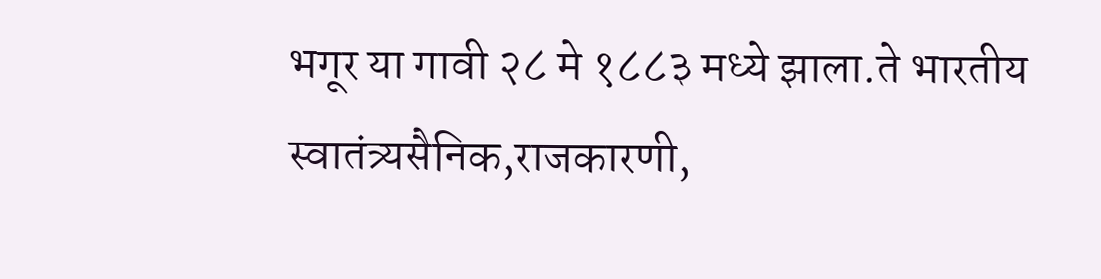भगूर या गावी २८ मे १८८३ मध्ये झाला.ते भारतीय स्वातंत्र्यसैनिक,राजकारणी,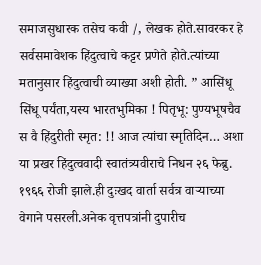समाजसुधारक तसेच कवी /, लेखक होते.सावरकर हे सर्वसमावेशक हिंदुत्वाचे कट्टर प्रणेते होते.त्यांच्या मतानुसार हिंदुत्वाची व्याख्या अशी होती. ” आसिंधू सिंधू पर्यंता,यस्य भारतभुमिका ! पितृभू: पुण्यभूषचैव स वै हिंदुरीती स्मृत: !! आज त्यांचा स्मृतिदिन… अशा या प्रखर हिंदुत्ववादी स्वातंत्र्यवीराचे निधन २६ फेब्रु. १९६६ रोजी झाले.ही दुःखद वार्ता सर्वत्र वाऱ्याच्या वेगाने पसरली.अनेक वृत्तपत्रांनी दुपारीच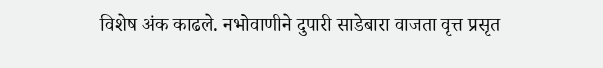विशेष अंक काढले. नभोवाणीने दुपारी साडेबारा वाजता वृत्त प्रसृत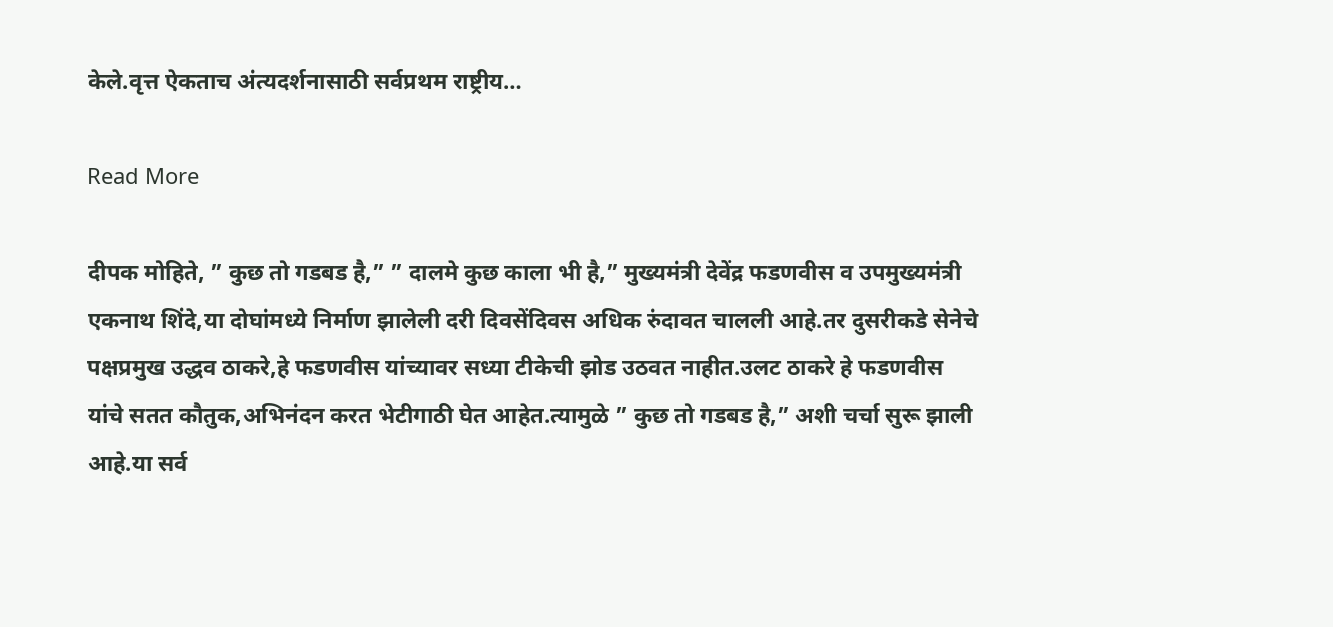केले.वृत्त ऐकताच अंत्यदर्शनासाठी सर्वप्रथम राष्ट्रीय…

Read More

दीपक मोहिते, ” कुछ तो गडबड है,” ” दालमे कुछ काला भी है,” मुख्यमंत्री देवेंद्र फडणवीस व उपमुख्यमंत्री एकनाथ शिंदे,या दोघांमध्ये निर्माण झालेली दरी दिवसेंदिवस अधिक रुंदावत चालली आहे.तर दुसरीकडे सेनेचे पक्षप्रमुख उद्धव ठाकरे,हे फडणवीस यांच्यावर सध्या टीकेची झोड उठवत नाहीत.उलट ठाकरे हे फडणवीस यांचे सतत कौतुक,अभिनंदन करत भेटीगाठी घेत आहेत.त्यामुळे ” कुछ तो गडबड है,” अशी चर्चा सुरू झाली आहे.या सर्व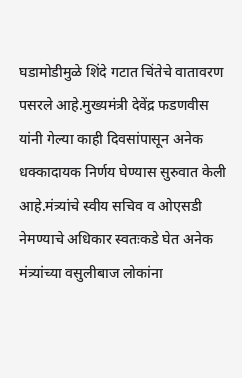घडामोडीमुळे शिंदे गटात चिंतेचे वातावरण पसरले आहे.मुख्यमंत्री देवेंद्र फडणवीस यांनी गेल्या काही दिवसांपासून अनेक धक्कादायक निर्णय घेण्यास सुरुवात केली आहे.मंत्र्यांचे स्वीय सचिव व ओएसडी नेमण्याचे अधिकार स्वतःकडे घेत अनेक मंत्र्यांच्या वसुलीबाज लोकांना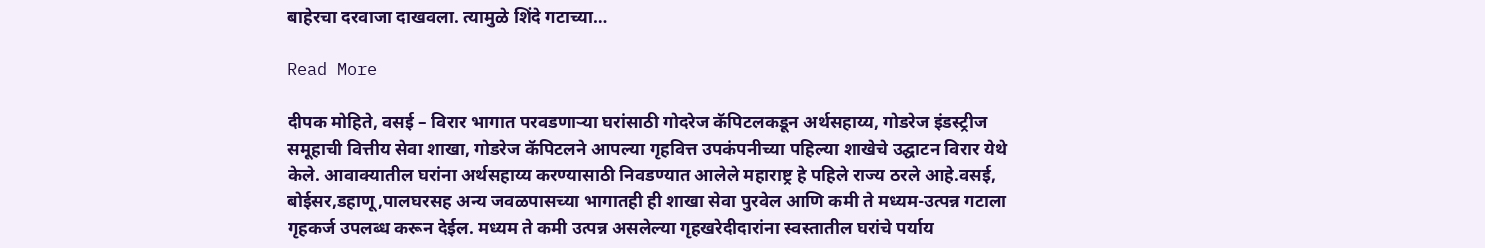बाहेरचा दरवाजा दाखवला. त्यामुळे शिंदे गटाच्या…

Read More

दीपक मोहिते, वसई – विरार भागात परवडणाऱ्या घरांसाठी गोदरेज कॅपिटलकडून अर्थसहाय्य, गोडरेज इंडस्ट्रीज समूहाची वित्तीय सेवा शाखा, गोडरेज कॅपिटलने आपल्या गृहवित्त उपकंपनीच्या पहिल्या शाखेचे उद्घाटन विरार येथे केले. आवाक्यातील घरांना अर्थसहाय्य करण्यासाठी निवडण्यात आलेले महाराष्ट्र हे पहिले राज्य ठरले आहे.वसई, बोईसर,डहाणू,पालघरसह अन्य जवळपासच्या भागातही ही शाखा सेवा पुरवेल आणि कमी ते मध्यम-उत्पन्न गटाला गृहकर्ज उपलब्ध करून देईल. मध्यम ते कमी उत्पन्न असलेल्या गृहखरेदीदारांना स्वस्तातील घरांचे पर्याय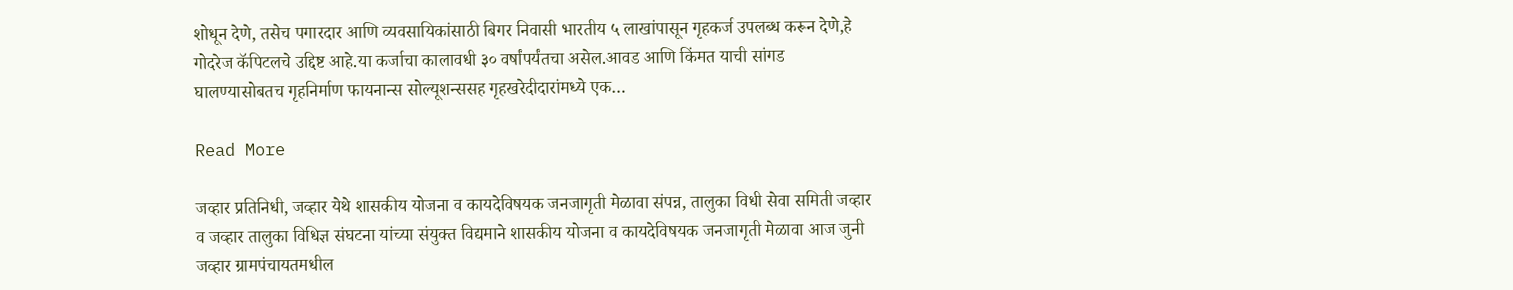शोधून देणे, तसेच पगारदार आणि व्यवसायिकांसाठी बिगर निवासी भारतीय ५ लाखांपासून गृहकर्ज उपलब्ध करून देणे,हे गोदरेज कॅपिटलचे उद्दिष्ट आहे.या कर्जाचा कालावधी ३० वर्षांपर्यंतचा असेल.आवड आणि किंमत याची सांगड घालण्यासोबतच गृहनिर्माण फायनान्स सोल्यूशन्ससह गृहखरेदीदारांमध्ये एक…

Read More

जव्हार प्रतिनिधी, जव्हार येथे शासकीय योजना व कायदेविषयक जनजागृती मेळावा संपन्न, तालुका विधी सेवा समिती जव्हार व जव्हार तालुका विधिज्ञ संघटना यांच्या संयुक्त विद्यमाने शासकीय योजना व कायदेविषयक जनजागृती मेळावा आज जुनी जव्हार ग्रामपंचायतमधील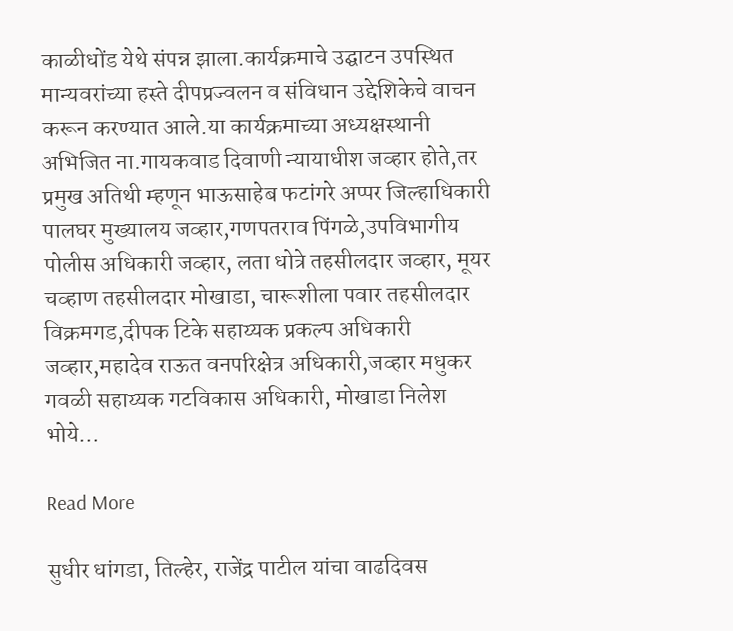काळीधोंड येथे संपन्न झाला.कार्यक्रमाचे उद्घाटन उपस्थित मान्यवरांच्या हस्ते दीपप्रज्वलन व संविधान उद्देशिकेचे वाचन करून करण्यात आले.या कार्यक्रमाच्या अध्यक्षस्थानी अभिजित ना.गायकवाड दिवाणी न्यायाधीश जव्हार होते,तर प्रमुख अतिथी म्हणून भाऊसाहेब फटांगरे अप्पर जिल्हाधिकारी पालघर मुख्यालय जव्हार,गणपतराव पिंगळे,उपविभागीय पोलीस अधिकारी जव्हार, लता धोत्रे तहसीलदार जव्हार, मूयर चव्हाण तहसीलदार मोखाडा, चारूशीला पवार तहसीलदार विक्रमगड,दीपक टिके सहाय्यक प्रकल्प अधिकारी जव्हार,महादेव राऊत वनपरिक्षेत्र अधिकारी,जव्हार मधुकर गवळी सहाय्यक गटविकास अधिकारी, मोखाडा निलेश भोये…

Read More

सुधीर धांगडा, तिल्हेर, राजेंद्र पाटील यांचा वाढदिवस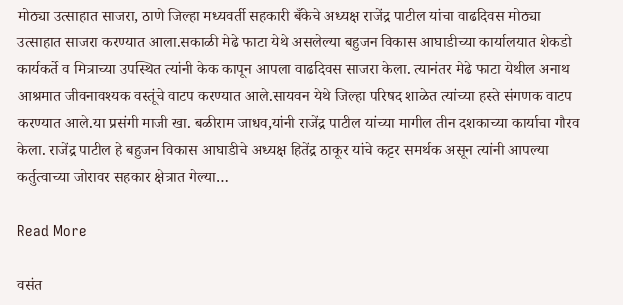मोठ्या उत्साहात साजरा, ठाणे जिल्हा मध्यवर्ती सहकारी बँकेचे अध्यक्ष राजेंद्र पाटील यांचा वाढदिवस मोठ्या उत्साहात साजरा करण्यात आला.सकाळी मेढे फाटा येथे असलेल्या बहुजन विकास आघाडीच्या कार्यालयात शेकडो कार्यकर्ते व मित्राच्या उपस्थित त्यांनी केक कापून आपला वाढदिवस साजरा केला. त्यानंतर मेढे फाटा येथील अनाथ आश्रमात जीवनावश्यक वस्तूंचे वाटप करण्यात आले.सायवन येथे जिल्हा परिषद शाळेत त्यांच्या हस्ते संगणक वाटप करण्यात आले.या प्रसंगी माजी खा. बळीराम जाधव,यांनी राजेंद्र पाटील यांच्या मागील तीन दशकाच्या कार्याचा गौरव केला. राजेंद्र पाटील हे बहुजन विकास आघाडीचे अध्यक्ष हितेंद्र ठाकूर यांचे कट्टर समर्थक असून त्यांनी आपल्या कर्तुत्वाच्या जोरावर सहकार क्षेत्रात गेल्या…

Read More

वसंत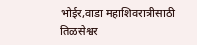भोईर,वाडा महाशिवरात्रीसाठी तिळसेश्वर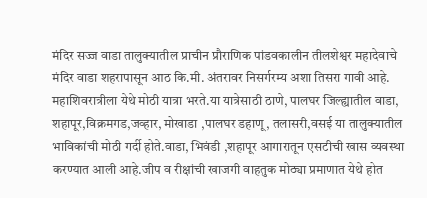मंदिर सज्ज वाडा तालुक्यातील प्राचीन प्रौराणिक पांडवकालीन तीलशेश्वर महादेवाचे मंदिर वाडा शहरापासून आठ कि.मी. अंतरावर निसर्गरम्य अशा तिसरा गावी आहे. महाशिवरात्रीला येथे मोठी यात्रा भरते.या यात्रेसाठी ठाणे, पालघर जिल्ह्यातील वाडा, शहापूर,विक्रमगड,जव्हार, मोखाडा ,पालघर डहाणू, तलासरी,वसई या तालुक्यातील भाविकांची मोठी गर्दी होते.वाडा, भिवंडी ,शहापूर आगारातून एसटीची खास व्यवस्था करण्यात आली आहे.जीप व रीक्षांची खाजगी वाहतुक मोठ्या प्रमाणात येथे होत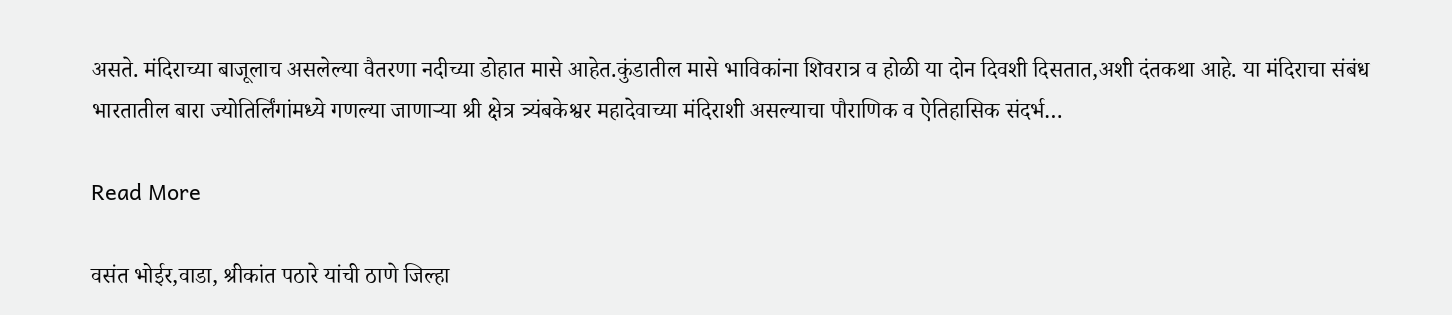असते. मंदिराच्या बाजूलाच असलेल्या वैतरणा नदीच्या डोहात मासे आहेत.कुंडातील मासे भाविकांना शिवरात्र व होळी या दोन दिवशी दिसतात,अशी दंतकथा आहे. या मंदिराचा संबंध भारतातील बारा ज्योतिर्लिंगांमध्ये गणल्या जाणाऱ्या श्री क्षेत्र त्र्यंबकेश्वर महादेवाच्या मंदिराशी असल्याचा पौराणिक व ऐतिहासिक संदर्भ…

Read More

वसंत भोईर,वाडा, श्रीकांत पठारे यांची ठाणे जिल्हा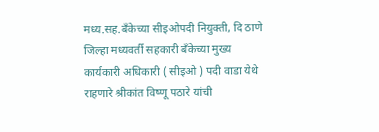मध्य.सह.बँकेच्या सीइओपदी नियुक्ती, दि ठाणे जिल्हा मध्यवर्ती सहकारी बँकेच्या मुख्य कार्यकारी अधिकारी ( सीइओ ) पदी वाडा येथे राहणारे श्रीकांत विष्णू पठारे यांची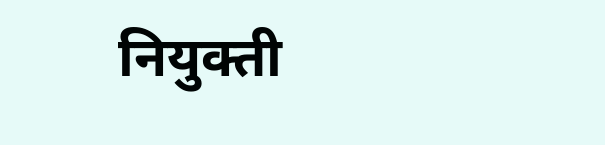नियुक्ती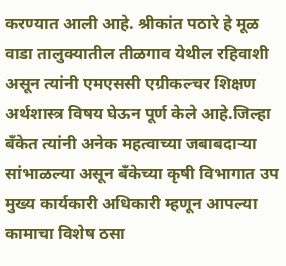करण्यात आली आहे. श्रीकांत पठारे हे मूळ वाडा तालुक्यातील तीळगाव येथील रहिवाशी असून त्यांनी एमएससी एग्रीकल्चर शिक्षण अर्थशास्त्र विषय घेऊन पूर्ण केले आहे.जिल्हा बँकेत त्यांनी अनेक महत्वाच्या जबाबदाऱ्या सांभाळल्या असून बँकेच्या कृषी विभागात उप मुख्य कार्यकारी अधिकारी म्हणून आपल्या कामाचा विशेष ठसा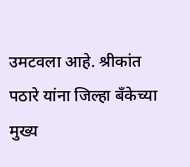उमटवला आहे. श्रीकांत पठारे यांना जिल्हा बँकेच्या मुख्य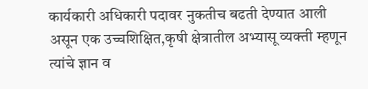कार्यकारी अधिकारी पदावर नुकतीच बढती देण्यात आली असून एक उच्चशिक्षित,कृषी क्षेत्रातील अभ्यासू व्यक्ती म्हणून त्यांचे ज्ञान व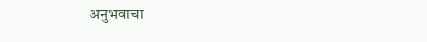अनुभवाचा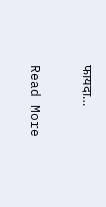फायदा…

Read More